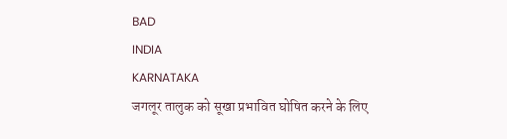BAD
INDIA
KARNATAKA
जगलूर तालुक को सूखा प्रभावित घोषित करने के लिए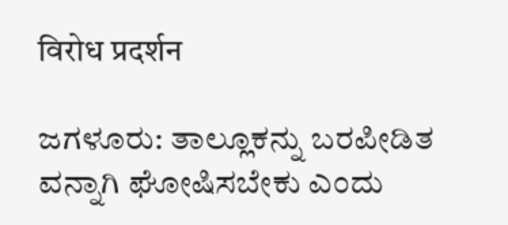विरोध प्रदर्शन

ಜಗಳೂರು: ತಾಲ್ಲೂಕನ್ನು ಬರಪೀಡಿತ ವನ್ನಾಗಿ ಘೋಷಿಸಬೇಕು ಎಂದು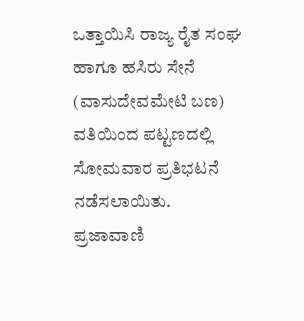ಒತ್ತಾಯಿಸಿ ರಾಜ್ಯ ರೈತ ಸಂಘ ಹಾಗೂ ಹಸಿರು ಸೇನೆ (ವಾಸುದೇವಮೇಟಿ ಬಣ) ವತಿಯಿಂದ ಪಟ್ಟಣದಲ್ಲಿ ಸೋಮವಾರ ಪ್ರತಿಭಟನೆ ನಡೆಸಲಾಯಿತು.
ಪ್ರಜಾವಾಣಿ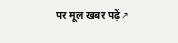पर मूल खबर पढ़ें ↗